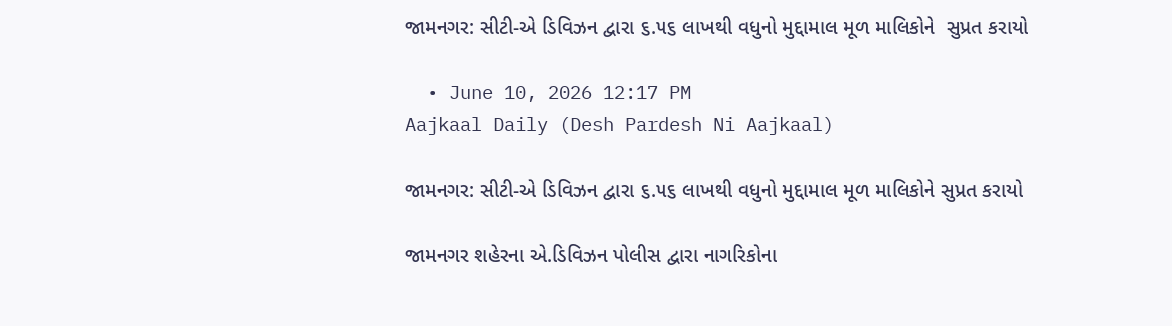જામનગર: સીટી-એ ડિવિઝન દ્વારા ૬.૫૬ લાખથી વધુનો મુદ્દામાલ મૂળ માલિકોને  સુપ્રત કરાયો

  • June 10, 2026 12:17 PM
Aajkaal Daily (Desh Pardesh Ni Aajkaal)

જામનગર: સીટી-એ ડિવિઝન દ્વારા ૬.૫૬ લાખથી વધુનો મુદ્દામાલ મૂળ માલિકોને સુપ્રત કરાયો

જામનગર શહેરના એ.ડિવિઝન પોલીસ દ્વારા નાગરિકોના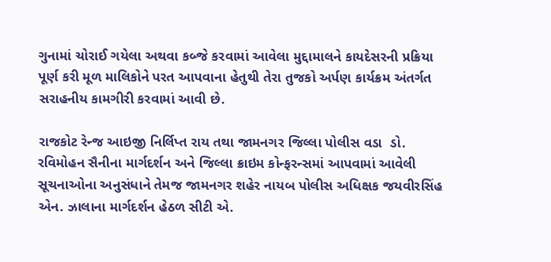ગુનામાં ચોરાઈ ગયેલા અથવા કબ્જે કરવામાં આવેલા મુદ્દામાલને કાયદેસરની પ્રક્રિયા પૂર્ણ કરી મૂળ માલિકોને પરત આપવાના હેતુથી તેરા તુજકો અર્પણ કાર્યક્રમ અંતર્ગત સરાહનીય કામગીરી કરવામાં આવી છે.

રાજકોટ રેન્જ આઇજી નિર્લિપ્ત રાય તથા જામનગર જિલ્લા પોલીસ વડા  ડો. રવિમોહન સૈનીના માર્ગદર્શન અને જિલ્લા ક્રાઇમ કોન્ફરન્સમાં આપવામાં આવેલી સૂચનાઓના અનુસંધાને તેમજ જામનગર શહેર નાયબ પોલીસ અધિક્ષક જયવીરસિંહ એન. ઝાલાના માર્ગદર્શન હેઠળ સીટી એ.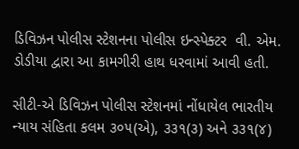ડિવિઝન પોલીસ સ્ટેશનના પોલીસ ઇન્સ્પેક્ટર  વી. એમ. ડોડીયા દ્વારા આ કામગીરી હાથ ધરવામાં આવી હતી.

સીટી-એ ડિવિઝન પોલીસ સ્ટેશનમાં નોંધાયેલ ભારતીય ન્યાય સંહિતા કલમ ૩૦૫(એ), ૩૩૧(૩) અને ૩૩૧(૪)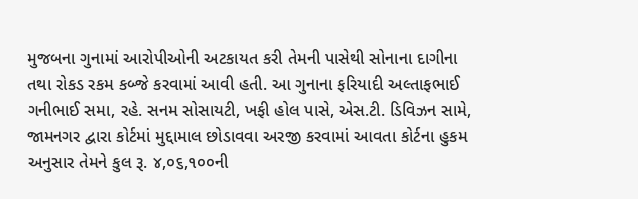મુજબના ગુનામાં આરોપીઓની અટકાયત કરી તેમની પાસેથી સોનાના દાગીના તથા રોકડ રકમ કબ્જે કરવામાં આવી હતી. આ ગુનાના ફરિયાદી અલ્તાફભાઈ ગનીભાઈ સમા, રહે. સનમ સોસાયટી, ખફી હોલ પાસે, એસ.ટી. ડિવિઝન સામે, જામનગર દ્વારા કોર્ટમાં મુદ્દામાલ છોડાવવા અરજી કરવામાં આવતા કોર્ટના હુકમ અનુસાર તેમને કુલ રૂ. ૪,૦૬,૧૦૦ની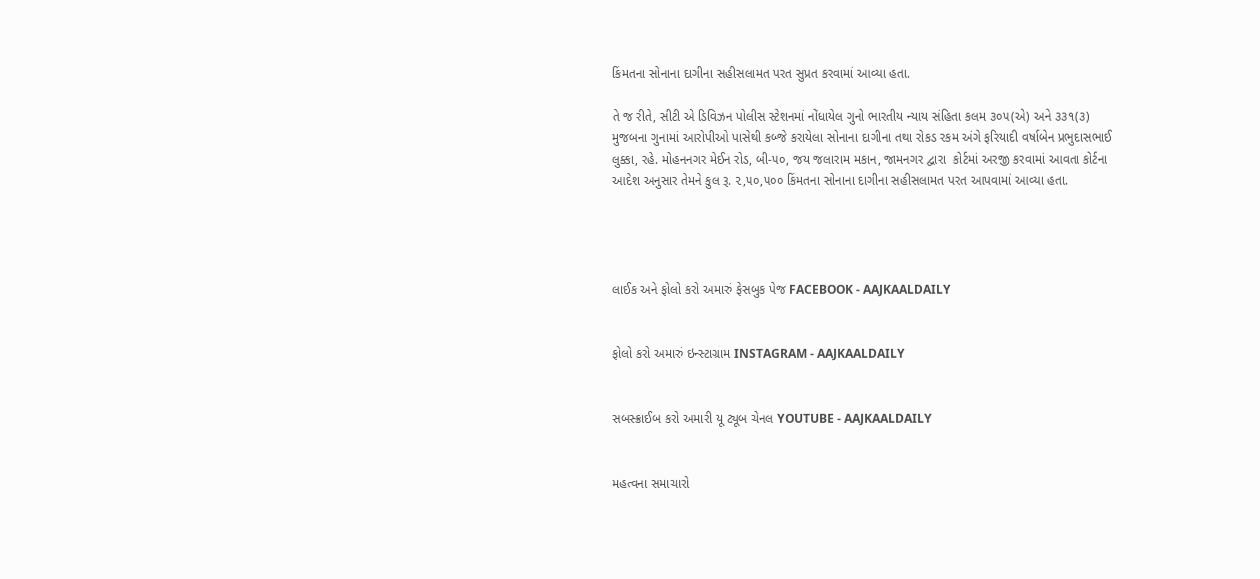કિંમતના સોનાના દાગીના સહીસલામત પરત સુપ્રત કરવામાં આવ્યા હતા.

તે જ રીતે, સીટી એ ડિવિઝન પોલીસ સ્ટેશનમાં નોંધાયેલ ગુનો ભારતીય ન્યાય સંહિતા કલમ ૩૦૫(એ) અને ૩૩૧(૩) મુજબના ગુનામાં આરોપીઓ પાસેથી કબ્જે કરાયેલા સોનાના દાગીના તથા રોકડ રકમ અંગે ફરિયાદી વર્ષાબેન પ્રભુદાસભાઈ લુક્કા, રહે. મોહનનગર મેઈન રોડ, બી-૫૦, જય જલારામ મકાન, જામનગર દ્વારા  કોર્ટમાં અરજી કરવામાં આવતા કોર્ટના આદેશ અનુસાર તેમને કુલ રૂ. ૨,૫૦,૫૦૦ કિંમતના સોનાના દાગીના સહીસલામત પરત આપવામાં આવ્યા હતા.




લાઈક અને ફોલો કરો અમારું ફેસબુક પેજ FACEBOOK - AAJKAALDAILY


ફોલો કરો અમારું ઇન્સ્ટાગ્રામ INSTAGRAM - AAJKAALDAILY


સબસ્ક્રાઈબ કરો અમારી યૂ ટ્યૂબ ચેનલ YOUTUBE - AAJKAALDAILY


મહત્વના સમાચારો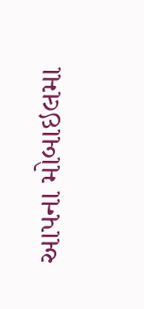આપના મોબાઇલમા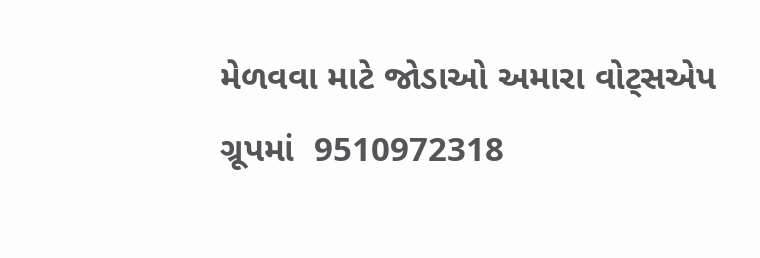મેળવવા માટે જોડાઓ અમારા વોટ્સએપ ગ્રૂપમાં  9510972318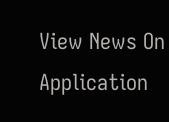View News On Application